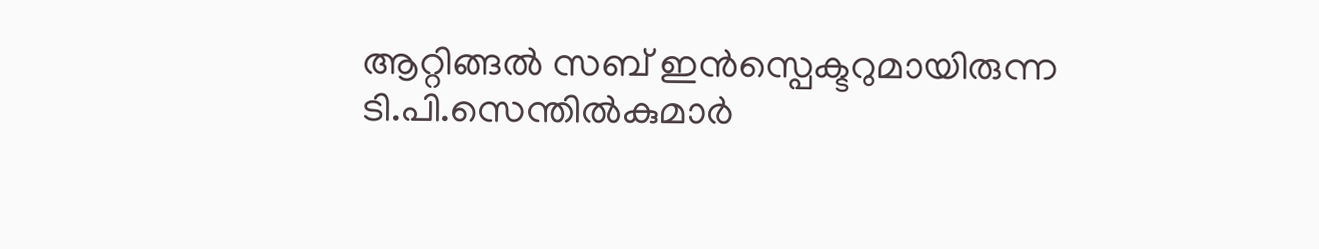ആറ്റിങ്ങൽ സബ് ഇൻസ്പെക്ടറുമായിരുന്ന ടി.പി.സെന്തിൽകുമാർ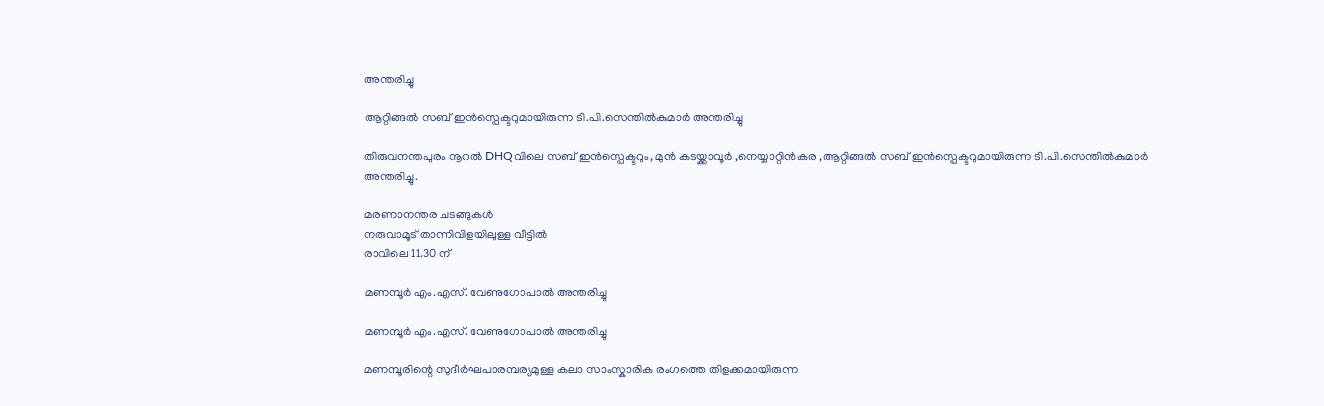അന്തരിച്ചു

ആറ്റിങ്ങൽ സബ് ഇൻസ്പെക്ടറുമായിരുന്ന ടി.പി.സെന്തിൽകുമാർ അന്തരിച്ചു

തിരുവനന്തപുരം നൂറൽ DHQവിലെ സബ് ഇൻസ്പെക്ടറും, മുൻ കടയ്ക്കാവൂർ ,നെയ്യാറ്റിൻകര ,ആറ്റിങ്ങൽ സബ് ഇൻസ്പെക്ടറുമായിരുന്ന ടി.പി.സെന്തിൽകുമാർ അന്തരിച്ചു.

മരണാനന്തര ചടങ്ങുകൾ
നരുവാമൂട് താന്നിവിളയിലുള്ള വീട്ടിൽ
രാവിലെ 11.30 ന്

മണമ്പൂർ എം.എസ്. വേണുഗോപാൽ അന്തരിച്ചു

മണമ്പൂർ എം.എസ്. വേണുഗോപാൽ അന്തരിച്ചു

മണമ്പൂരിന്റെ സുദീർഘപാരമ്പര്യമുള്ള കലാ സാംസ്കാരിക രംഗത്തെ തിളക്കമായിരുന്ന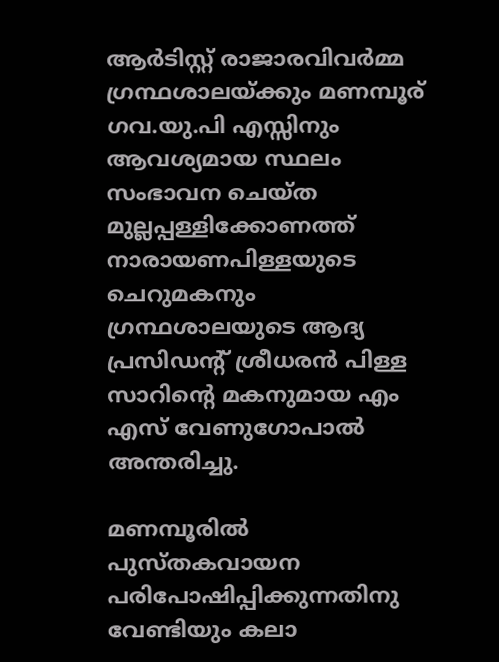ആർടിസ്റ്റ് രാജാരവിവർമ്മ ഗ്രന്ഥശാലയ്ക്കും മണമ്പൂര് ഗവ.യു.പി എസ്സിനും ആവശ്യമായ സ്ഥലം സംഭാവന ചെയ്ത മുല്ലപ്പള്ളിക്കോണത്ത് നാരായണപിള്ളയുടെ ചെറുമകനും ഗ്രന്ഥശാലയുടെ ആദ്യ പ്രസിഡന്റ് ശ്രീധരൻ പിള്ള സാറിന്റെ മകനുമായ എം എസ് വേണുഗോപാൽ അന്തരിച്ചു.

മണമ്പൂരിൽ പുസ്തകവായന പരിപോഷിപ്പിക്കുന്നതിനു വേണ്ടിയും കലാ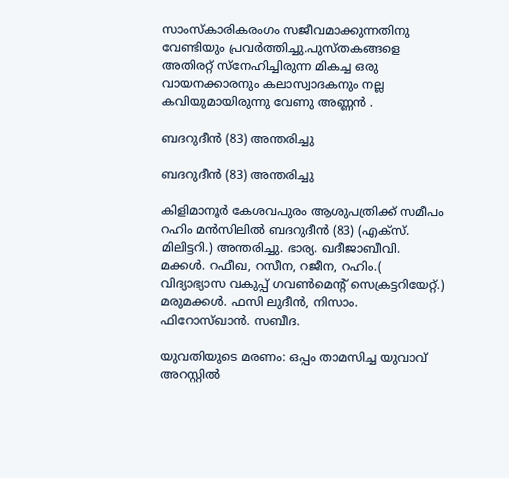സാംസ്കാരികരംഗം സജീവമാക്കുന്നതിനു വേണ്ടിയും പ്രവർത്തിച്ചു.പുസ്തകങ്ങളെ അതിരറ്റ് സ്നേഹിച്ചിരുന്ന മികച്ച ഒരു വായനക്കാരനും കലാസ്വാദകനും നല്ല കവിയുമായിരുന്നു വേണു അണ്ണൻ .

ബദറുദീൻ (83) അന്തരിച്ചു

ബദറുദീൻ (83) അന്തരിച്ചു

കിളിമാനൂർ കേശവപുരം ആശുപത്രിക്ക് സമീപം റഹിം മൻസിലിൽ ബദറുദീൻ (83) (എക്സ്. മിലിട്ടറി.) അന്തരിച്ചു. ഭാര്യ. ഖദീജാബീവി.
മക്കൾ. റഫീഖ, റസീന, റജീന, റഹിം.( വിദ്യാഭ്യാസ വകുപ്പ് ഗവൺമെന്റ് സെക്രട്ടറിയേറ്റ്.)
മരുമക്കൾ. ഫസി ലുദീൻ, നിസാം. ഫിറോസ്ഖാൻ. സബീദ.

യുവതിയുടെ മരണം: ഒപ്പം താമസിച്ച യുവാവ് അറസ്റ്റിൽ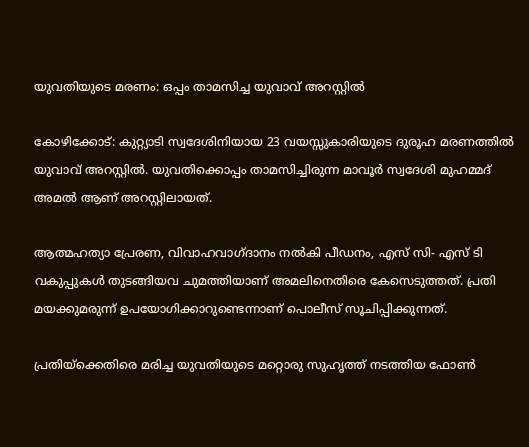യുവതിയുടെ മരണം: ഒപ്പം താമസിച്ച യുവാവ് അറസ്റ്റിൽ

കോഴിക്കോട്: കുറ്റ്യാടി സ്വദേശിനിയായ 23 വയസ്സുകാരിയുടെ ദുരൂഹ മരണത്തിൽ യുവാവ് അറസ്റ്റിൽ. യുവതിക്കൊപ്പം താമസിച്ചിരുന്ന മാവൂർ സ്വദേശി മുഹമ്മദ് അമൽ ആണ് അറസ്റ്റിലായത്.

ആത്മഹത്യാ പ്രേരണ, വിവാഹവാഗ്ദാനം നൽകി പീഡനം, എസ് സി- എസ് ടി വകുപ്പുകൾ തുടങ്ങിയവ ചുമത്തിയാണ് അമലിനെതിരെ കേസെടുത്തത്. പ്രതി മയക്കുമരുന്ന് ഉപയോഗിക്കാറുണ്ടെന്നാണ് പൊലീസ് സൂചിപ്പിക്കുന്നത്.

പ്രതിയ്‌ക്കെതിരെ മരിച്ച യുവതിയുടെ മറ്റൊരു സുഹൃത്ത് നടത്തിയ ഫോൺ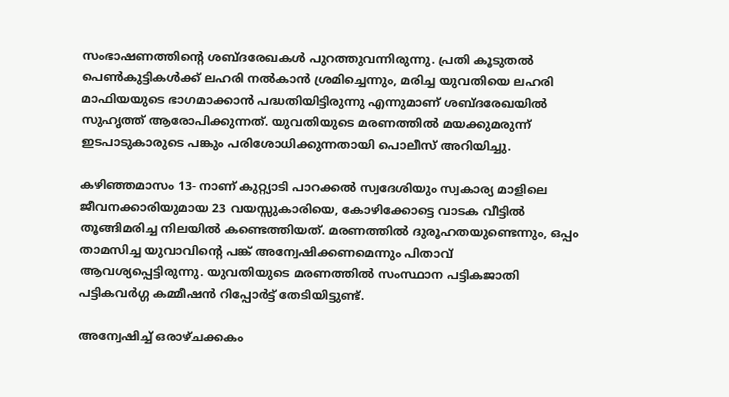സംഭാഷണത്തിന്റെ ശബ്ദരേഖകൾ പുറത്തുവന്നിരുന്നു. പ്രതി കൂടുതൽ പെൺകുട്ടികൾക്ക് ലഹരി നൽകാൻ ശ്രമിച്ചെന്നും, മരിച്ച യുവതിയെ ലഹരി മാഫിയയുടെ ഭാഗമാക്കാൻ പദ്ധതിയിട്ടിരുന്നു എന്നുമാണ് ശബ്ദരേഖയിൽ സുഹൃത്ത് ആരോപിക്കുന്നത്. യുവതിയുടെ മരണത്തിൽ മയക്കുമരുന്ന് ഇടപാടുകാരുടെ പങ്കും പരിശോധിക്കുന്നതായി പൊലീസ് അറിയിച്ചു.

കഴിഞ്ഞമാസം 13- നാണ് കുറ്റ്യാടി പാറക്കൽ സ്വദേശിയും സ്വകാര്യ മാളിലെ ജീവനക്കാരിയുമായ 23 വയസ്സുകാരിയെ, കോഴിക്കോട്ടെ വാടക വീട്ടിൽ തൂങ്ങിമരിച്ച നിലയിൽ കണ്ടെത്തിയത്. മരണത്തിൽ ദുരൂഹതയുണ്ടെന്നും, ഒപ്പം താമസിച്ച യുവാവിന്റെ പങ്ക് അന്വേഷിക്കണമെന്നും പിതാവ് ആവശ്യപ്പെട്ടിരുന്നു. യുവതിയുടെ മരണത്തിൽ സംസ്ഥാന പട്ടികജാതി പട്ടികവർഗ്ഗ കമ്മീഷൻ റിപ്പോർട്ട് തേടിയിട്ടുണ്ട്.

അന്വേഷിച്ച് ഒരാഴ്ചക്കകം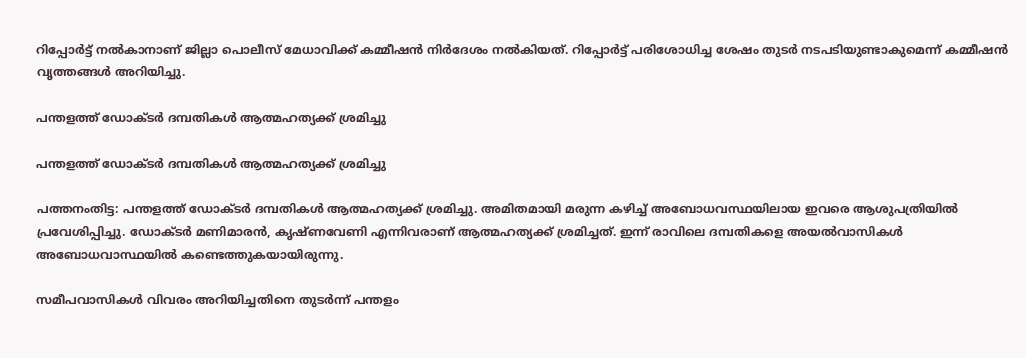റിപ്പോർട്ട് നൽകാനാണ് ജില്ലാ പൊലീസ് മേധാവിക്ക് കമ്മീഷൻ നിർദേശം നൽകിയത്. റിപ്പോർട്ട് പരിശോധിച്ച ശേഷം തുടർ നടപടിയുണ്ടാകുമെന്ന് കമ്മീഷൻ വൃത്തങ്ങൾ അറിയിച്ചു.

പന്തളത്ത് ഡോക്ടര്‍ ദമ്പതികള്‍ ആത്മഹത്യക്ക് ശ്രമിച്ചു

പന്തളത്ത് ഡോക്ടര്‍ ദമ്പതികള്‍ ആത്മഹത്യക്ക് ശ്രമിച്ചു

പത്തനംതിട്ട: പന്തളത്ത് ഡോക്ടര്‍ ദമ്പതികള്‍ ആത്മഹത്യക്ക് ശ്രമിച്ചു. അമിതമായി മരുന്ന കഴിച്ച് അബോധവസ്ഥയിലായ ഇവരെ ആശുപത്രിയില്‍ പ്രവേശിപ്പിച്ചു. ഡോക്ടര്‍ മണിമാരന്‍, കൃഷ്ണവേണി എന്നിവരാണ് ആത്മഹത്യക്ക് ശ്രമിച്ചത്. ഇന്ന് രാവിലെ ദമ്പതികളെ അയല്‍വാസികള്‍ അബോധവാസ്ഥയില്‍ കണ്ടെത്തുകയായിരുന്നു.

സമീപവാസികള്‍ വിവരം അറിയിച്ചതിനെ തുടര്‍ന്ന് പന്തളം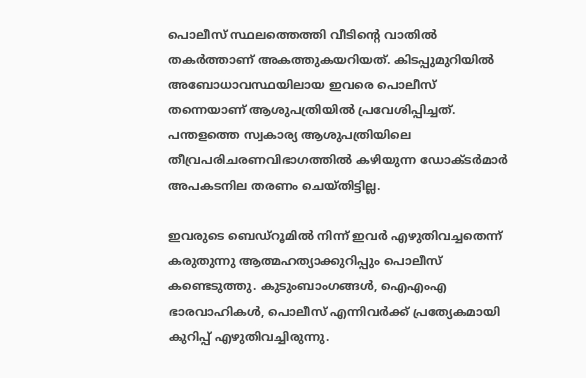പൊലീസ് സ്ഥലത്തെത്തി വീടിന്റെ വാതില്‍ തകര്‍ത്താണ് അകത്തുകയറിയത്. കിടപ്പുമുറിയില്‍ അബോധാവസ്ഥയിലായ ഇവരെ പൊലീസ് തന്നെയാണ് ആശുപത്രിയില്‍ പ്രവേശിപ്പിച്ചത്. പന്തളത്തെ സ്വകാര്യ ആശുപത്രിയിലെ തീവ്രപരിചരണവിഭാഗത്തില്‍ കഴിയുന്ന ഡോക്ടര്‍മാര്‍ അപകടനില തരണം ചെയ്തിട്ടില്ല.

ഇവരുടെ ബെഡ്‌റൂമില്‍ നിന്ന് ഇവര്‍ എഴുതിവച്ചതെന്ന് കരുതുന്നു ആത്മഹത്യാക്കുറിപ്പും പൊലീസ് കണ്ടെടുത്തു. കുടുംബാംഗങ്ങള്‍, ഐഎംഎ ഭാരവാഹികള്‍, പൊലീസ് എന്നിവര്‍ക്ക് പ്രത്യേകമായി കുറിപ്പ് എഴുതിവച്ചിരുന്നു.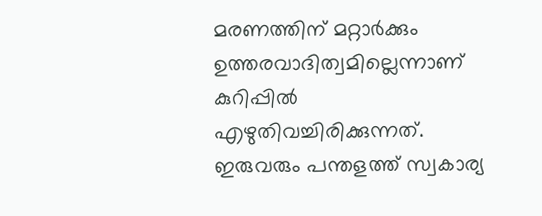മരണത്തിന് മറ്റാര്‍ക്കും ഉത്തരവാദിത്വമില്ലെന്നാണ് കുറിപ്പില്‍ എഴുതിവച്ചിരിക്കുന്നത്. ഇരുവരും പന്തളത്ത് സ്വകാര്യ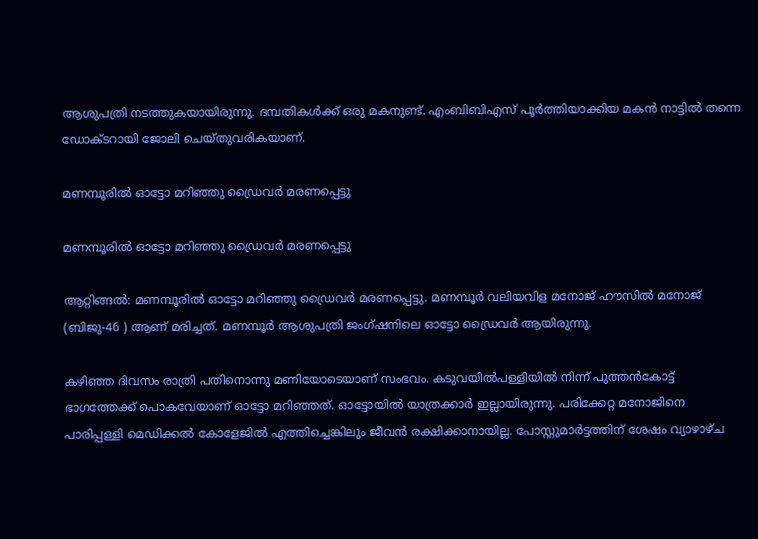ആശുപത്രി നടത്തുകയായിരുന്നു. ദമ്പതികള്‍ക്ക് ഒരു മകനുണ്ട്. എംബിബിഎസ് പൂര്‍ത്തിയാക്കിയ മകന്‍ നാട്ടില്‍ തന്നെ ഡോക്ടറായി ജോലി ചെയ്തുവരികയാണ്.

മണമ്പൂരിൽ ഓട്ടോ മറിഞ്ഞു ഡ്രൈവർ മരണപ്പെട്ടു

മണമ്പൂരിൽ ഓട്ടോ മറിഞ്ഞു ഡ്രൈവർ മരണപ്പെട്ടു

ആറ്റിങ്ങൽ: മണമ്പൂരിൽ ഓട്ടോ മറിഞ്ഞു ഡ്രൈവർ മരണപ്പെട്ടു. മണമ്പൂർ വലിയവിള മനോജ് ഹൗസിൽ മനോജ് (ബിജു-46 ) ആണ് മരിച്ചത്. മണമ്പൂർ ആശുപത്രി ജംഗ്ഷനിലെ ഓട്ടോ ഡ്രൈവർ ആയിരുന്നു.

കഴിഞ്ഞ ദിവസം രാത്രി പതിനൊന്നു മണിയോടെയാണ് സംഭവം. കടുവയിൽപള്ളിയിൽ നിന്ന് പുത്തൻകോട്ട് ഭാഗത്തേക്ക് പൊകവേയാണ് ഓട്ടോ മറിഞ്ഞത്. ഓട്ടോയിൽ യാത്രക്കാർ ഇല്ലായിരുന്നു. പരിക്കേറ്റ മനോജിനെ പാരിപ്പള്ളി മെഡിക്കൽ കോളേജിൽ എത്തിച്ചെങ്കിലും ജീവൻ രക്ഷിക്കാനായില്ല. പോസ്റ്റുമാർട്ടത്തിന് ശേഷം വ്യാഴാഴ്ച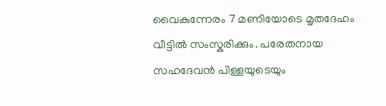വൈകുന്നേരം 7 മണിയോടെ മൃതദേഹം വീട്ടിൽ സംസ്കരിക്കും. പരേതനായ സഹദേവൻ പിള്ളയുടെയും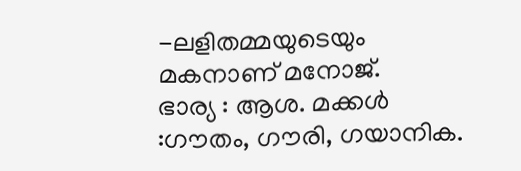-ലളിതമ്മയുടെയും മകനാണ് മനോജ്.
ഭാര്യ : ആശ. മക്കൾ :ഗൗതം, ഗൗരി, ഗയാനിക.